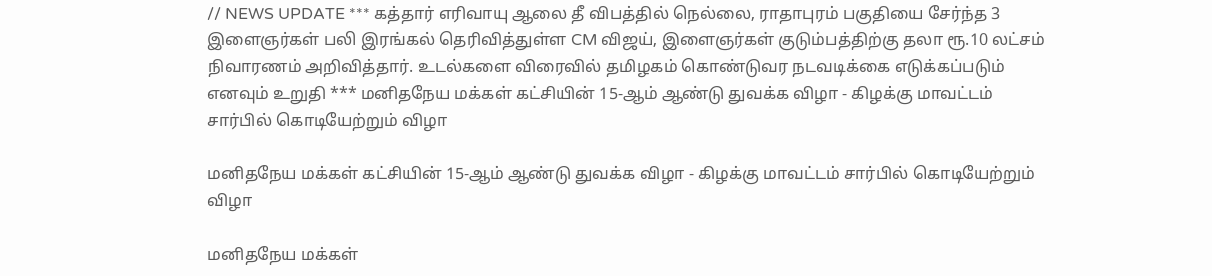// NEWS UPDATE *** கத்தார் எரிவாயு ஆலை தீ விபத்தில் நெல்லை, ராதாபுரம் பகுதியை சேர்ந்த 3 இளைஞர்கள் பலி இரங்கல் தெரிவித்துள்ள CM விஜய், இளைஞர்கள் குடும்பத்திற்கு தலா ரூ.10 லட்சம் நிவாரணம் அறிவித்தார். உடல்களை விரைவில் தமிழகம் கொண்டுவர நடவடிக்கை எடுக்கப்படும் எனவும் உறுதி *** மனிதநேய மக்கள் கட்சியின் 15-ஆம் ஆண்டு துவக்க விழா - கிழக்கு மாவட்டம் சார்பில் கொடியேற்றும் விழா

மனிதநேய மக்கள் கட்சியின் 15-ஆம் ஆண்டு துவக்க விழா - கிழக்கு மாவட்டம் சார்பில் கொடியேற்றும் விழா

மனிதநேய மக்கள்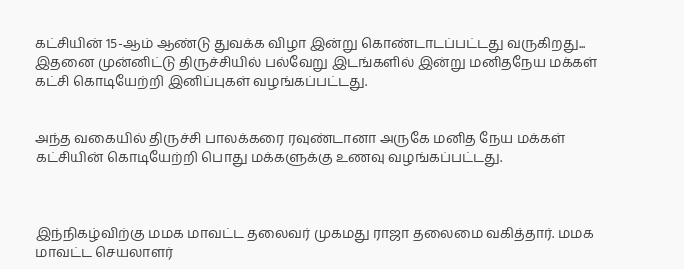கட்சியின் 15-ஆம் ஆண்டு துவக்க விழா இன்று கொண்டாடப்பட்டது வருகிறது... இதனை முன்னிட்டு திருச்சியில் பல்வேறு இடங்களில் இன்று மனிதநேய‌ மக்கள் கட்சி கொடியேற்றி இனிப்புகள் வழங்கப்பட்டது.


அந்த வகையில் திருச்சி பாலக்கரை ரவுண்டானா அருகே மனித நேய மக்கள் கட்சியின் கொடியேற்றி பொது மக்களுக்கு உணவு வழங்கப்பட்டது.



இந்நிகழ்விற்கு மமக மாவட்ட தலைவர் முகமது ராஜா தலைமை வகித்தார். மமக மாவட்ட செயலாளர்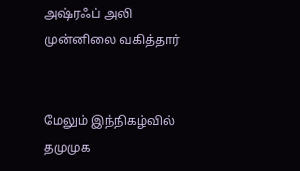அஷ்ரஃப் அலி முன்னிலை வகித்தார்


மேலும் இந்நிகழ்வில் தமுமுக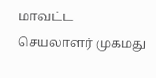மாவட்ட செயலாளர் முகமது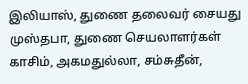இலியாஸ், துணை தலைவர் சையது முஸ்தபா, துணை செயலாளர்கள் காசிம், அகமதுல்லா, சம்சுதீன்,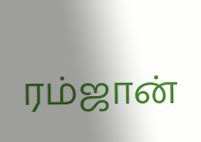ரம்ஜான்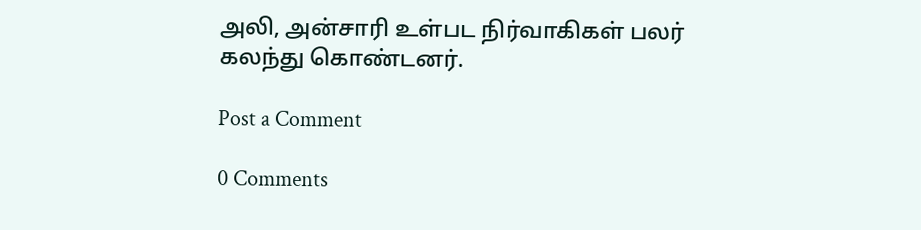அலி, அன்சாரி உள்பட நிர்வாகிகள் பலர் கலந்து கொண்டனர்.

Post a Comment

0 Comments